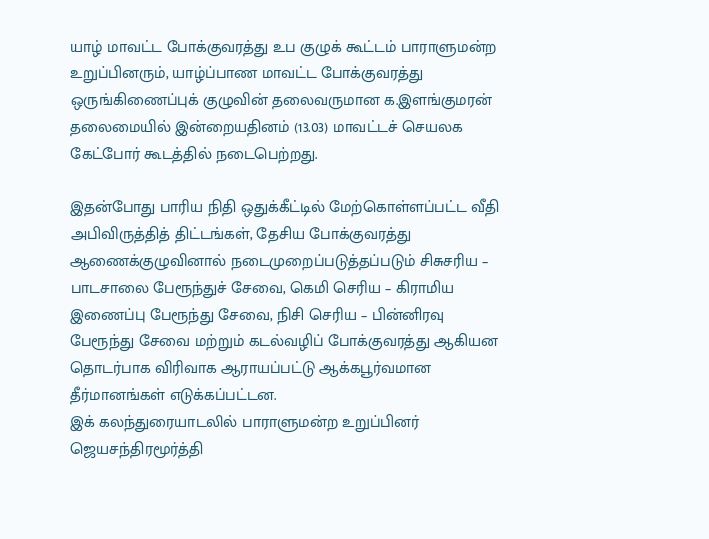யாழ் மாவட்ட போக்குவரத்து உப குழுக் கூட்டம் பாராளுமன்ற உறுப்பினரும், யாழ்ப்பாண மாவட்ட போக்குவரத்து ஒருங்கிணைப்புக் குழுவின் தலைவருமான க.இளங்குமரன் தலைமையில் இன்றையதினம் (13.03) மாவட்டச் செயலக கேட்போர் கூடத்தில் நடைபெற்றது.

இதன்போது பாரிய நிதி ஒதுக்கீட்டில் மேற்கொள்ளப்பட்ட வீதி அபிவிருத்தித் திட்டங்கள், தேசிய போக்குவரத்து ஆணைக்குழுவினால் நடைமுறைப்படுத்தப்படும் சிசுசரிய – பாடசாலை பேரூந்துச் சேவை, கெமி செரிய – கிராமிய இணைப்பு பேரூந்து சேவை, நிசி செரிய – பின்னிரவு பேரூந்து சேவை மற்றும் கடல்வழிப் போக்குவரத்து ஆகியன தொடர்பாக விரிவாக ஆராயப்பட்டு ஆக்கபூர்வமான தீர்மானங்கள் எடுக்கப்பட்டன.
இக் கலந்துரையாடலில் பாராளுமன்ற உறுப்பினர் ஜெயசந்திரமூர்த்தி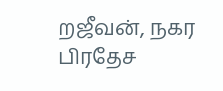றஜீவன், நகர பிரதேச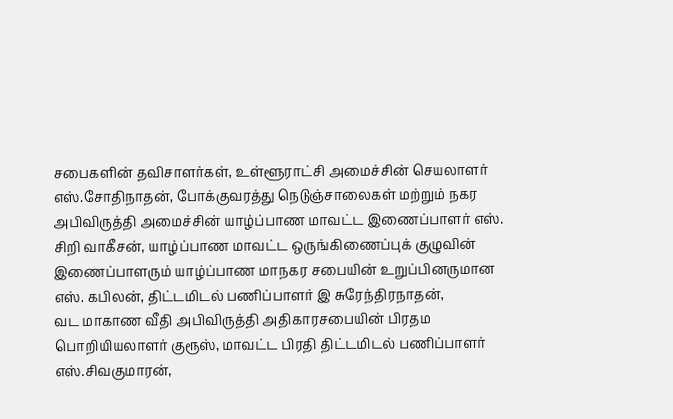சபைகளின் தவிசாளர்கள், உள்ளூராட்சி அமைச்சின் செயலாளர் எஸ்.சோதிநாதன், போக்குவரத்து நெடுஞ்சாலைகள் மற்றும் நகர அபிவிருத்தி அமைச்சின் யாழ்ப்பாண மாவட்ட இணைப்பாளர் எஸ். சிறி வாகீசன், யாழ்ப்பாண மாவட்ட ஒருங்கிணைப்புக் குழுவின் இணைப்பாளரும் யாழ்ப்பாண மாநகர சபையின் உறுப்பினருமான எஸ். கபிலன், திட்டமிடல் பணிப்பாளர் இ சுரேந்திரநாதன்,
வட மாகாண வீதி அபிவிருத்தி அதிகாரசபையின் பிரதம பொறியியலாளர் குரூஸ், மாவட்ட பிரதி திட்டமிடல் பணிப்பாளர் எஸ்.சிவகுமாரன்,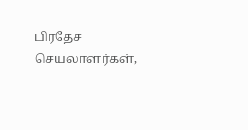பிரதேச செயலாளர்கள்,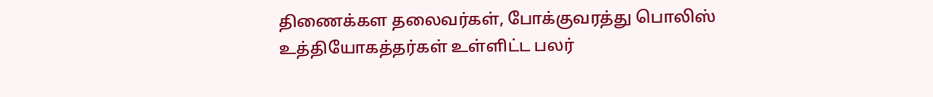திணைக்கள தலைவர்கள், போக்குவரத்து பொலிஸ் உத்தியோகத்தர்கள் உள்ளிட்ட பலர்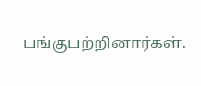பங்குபற்றினார்கள்.